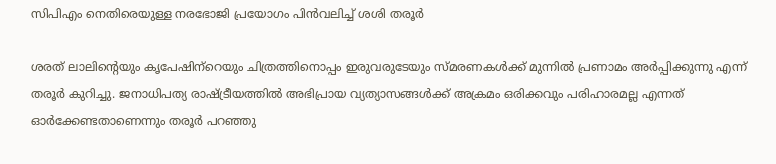സിപിഎം നെതിരെയുള്ള നരഭോജി പ്രയോഗം പിൻവലിച്ച് ശശി തരൂർ

ശരത് ലാലിന്റെയും കൃപേഷിന്‌റെയും ചിത്രത്തിനൊപ്പം ഇരുവരുടേയും സ്മരണകള്‍ക്ക് മുന്നില്‍ പ്രണാമം അര്‍പ്പിക്കുന്നു എന്ന് തരൂര്‍ കുറിച്ചു. ജനാധിപത്യ രാഷ്ട്രീയത്തില്‍ അഭിപ്രായ വ്യത്യാസങ്ങള്‍ക്ക് അക്രമം ഒരിക്കവും പരിഹാരമല്ല എന്നത് ഓര്‍ക്കേണ്ടതാണെന്നും തരൂര്‍ പറഞ്ഞു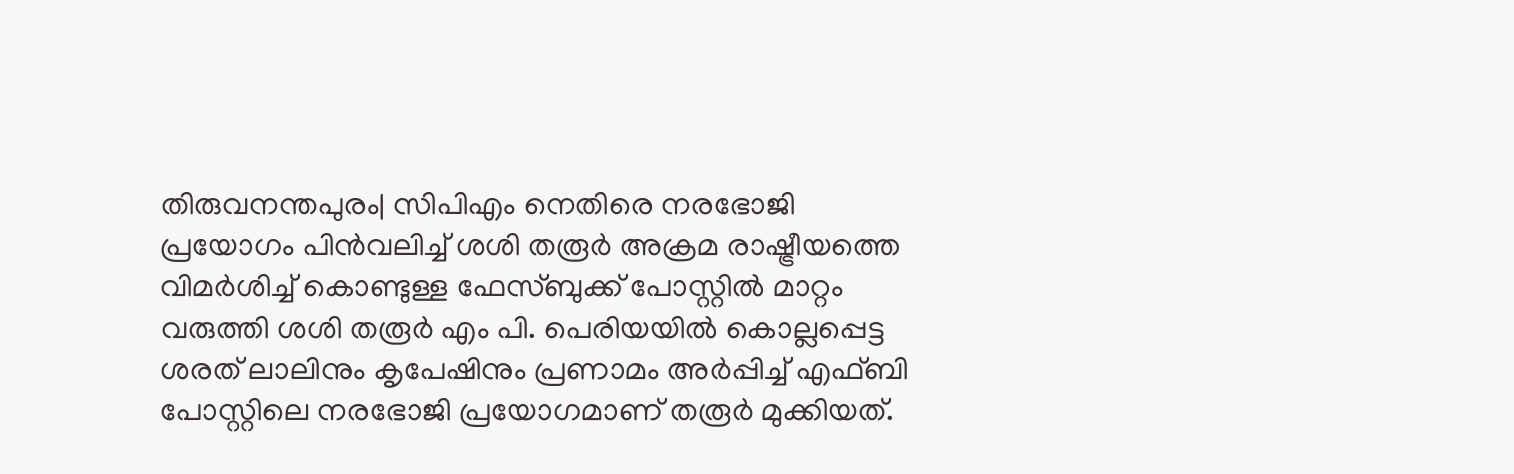തിരുവനന്തപുരം| സിപിഎം നെതിരെ നരഭോജി പ്രയോഗം പിൻവലിച്ച് ശശി തരൂർ അക്രമ രാഷ്ട്രീയത്തെ വിമർശിച്ച് കൊണ്ടുള്ള ഫേസ്ബുക്ക് പോസ്റ്റില്‍ മാറ്റം വരുത്തി ശശി തരൂർ എം പി. പെരിയയിൽ കൊല്ലപ്പെട്ട ശരത് ലാലിനും കൃപേഷിനും പ്രണാമം അർപ്പിച്ച് എഫ്ബി പോസ്റ്റിലെ നരഭോജി പ്രയോഗമാണ് തരൂർ മുക്കിയത്.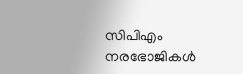സിപിഎം നരഭോജികൾ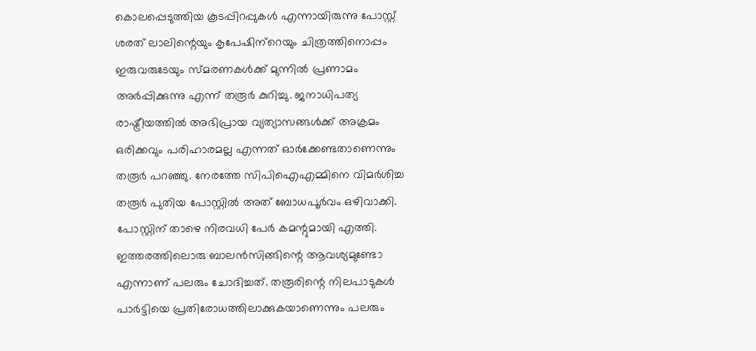കൊലപ്പെടുത്തിയ കൂടപ്പിറപ്പുകൾ എന്നായിരുന്നു പോസ്റ്റ്
ശരത് ലാലിന്റെയും കൃപേഷിന്‌റെയും ചിത്രത്തിനൊപ്പം ഇരുവരുടേയും സ്മരണകള്‍ക്ക് മുന്നില്‍ പ്രണാമം അര്‍പ്പിക്കുന്നു എന്ന് തരൂര്‍ കുറിച്ചു. ജനാധിപത്യ രാഷ്ട്രീയത്തില്‍ അഭിപ്രായ വ്യത്യാസങ്ങള്‍ക്ക് അക്രമം ഒരിക്കവും പരിഹാരമല്ല എന്നത് ഓര്‍ക്കേണ്ടതാണെന്നും തരൂര്‍ പറഞ്ഞു. നേരത്തേ സിപിഐഎമ്മിനെ വിമര്‍ശിച്ച തരൂര്‍ പുതിയ പോസ്റ്റില്‍ അത് ബോധപൂര്‍വം ഒഴിവാക്കി. പോസ്റ്റിന് താഴെ നിരവധി പേര്‍ കമന്റുമായി എത്തി. ഇത്തരത്തിലൊരു ബാലന്‍സിങ്ങിന്റെ ആവശ്യമുണ്ടോ എന്നാണ് പലരും ചോദിച്ചത്. തരൂരിന്റെ നിലപാടുകള്‍ പാര്‍ട്ടിയെ പ്രതിരോധത്തിലാക്കുകയാണെന്നും പലരും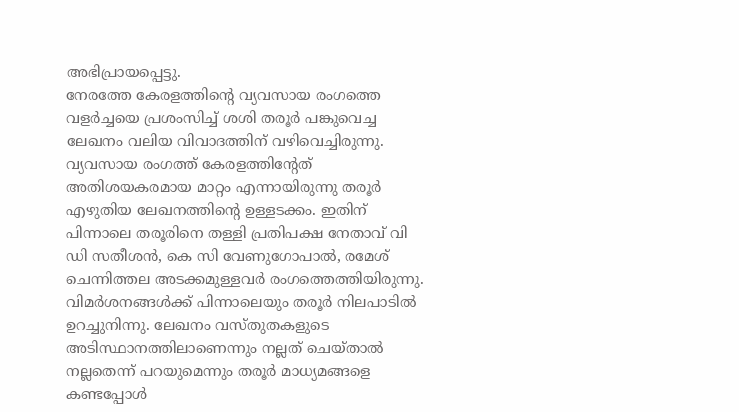അഭിപ്രായപ്പെട്ടു.
നേരത്തേ കേരളത്തിന്റെ വ്യവസായ രംഗത്തെ വളര്‍ച്ചയെ പ്രശംസിച്ച് ശശി തരൂര്‍ പങ്കുവെച്ച ലേഖനം വലിയ വിവാദത്തിന് വഴിവെച്ചിരുന്നു. വ്യവസായ രംഗത്ത് കേരളത്തിന്റേത് അതിശയകരമായ മാറ്റം എന്നായിരുന്നു തരൂര്‍ എഴുതിയ ലേഖനത്തിന്റെ ഉള്ളടക്കം. ഇതിന് പിന്നാലെ തരൂരിനെ തള്ളി പ്രതിപക്ഷ നേതാവ് വി ഡി സതീശന്‍, കെ സി വേണുഗോപാല്‍, രമേശ് ചെന്നിത്തല അടക്കമുള്ളവര്‍ രംഗത്തെത്തിയിരുന്നു. വിമര്‍ശനങ്ങള്‍ക്ക് പിന്നാലെയും തരൂര്‍ നിലപാടില്‍ ഉറച്ചുനിന്നു. ലേഖനം വസ്തുതകളുടെ അടിസ്ഥാനത്തിലാണെന്നും നല്ലത് ചെയ്താല്‍ നല്ലതെന്ന് പറയുമെന്നും തരൂര്‍ മാധ്യമങ്ങളെ കണ്ടപ്പോള്‍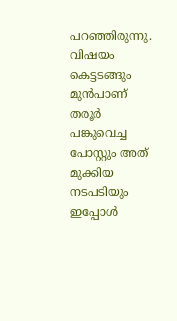പറഞ്ഞിരുന്നു. വിഷയം കെട്ടടങ്ങും മുൻപാണ് തരൂർ പങ്കുവെച്ച പോസ്റ്റും അത് മുക്കിയ നടപടിയും ഇപ്പോൾ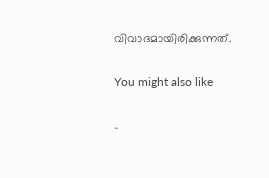വിവാദമായിരിക്കുന്നത്.

You might also like

-